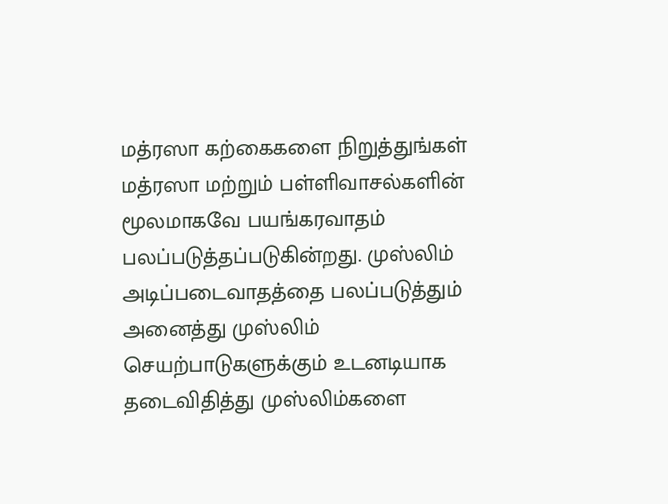மத்ரஸா கற்கைகளை நிறுத்துங்கள்
மத்ரஸா மற்றும் பள்ளிவாசல்களின் மூலமாகவே பயங்கரவாதம் பலப்படுத்தப்படுகின்றது. முஸ்லிம் அடிப்படைவாதத்தை பலப்படுத்தும் அனைத்து முஸ்லிம் செயற்பாடுகளுக்கும் உடனடியாக தடைவிதித்து முஸ்லிம்களை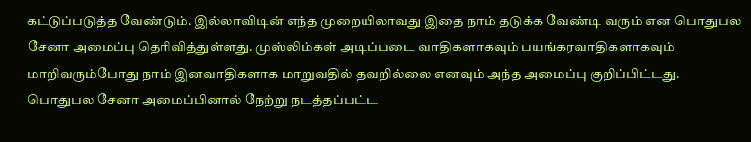கட்டுப்படுத்த வேண்டும். இல்லாவிடின் எந்த முறையிலாவது இதை நாம் தடுக்க வேண்டி வரும் என பொதுபல சேனா அமைப்பு தெரிவித்துள்ளது. முஸ்லிம்கள் அடிப்படை வாதிகளாகவும் பயங்கரவாதிகளாகவும் மாறிவரும்போது நாம் இனவாதிகளாக மாறுவதில் தவறில்லை எனவும் அந்த அமைப்பு குறிப்பிட்டது. பொதுபல சேனா அமைப்பினால் நேற்று நடத்தப்பட்ட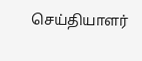செய்தியாளர்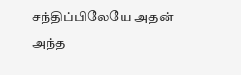சந்திப்பிலேயே அதன் அந்த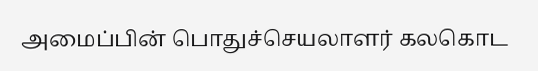அமைப்பின் பொதுச்செயலாளர் கலகொட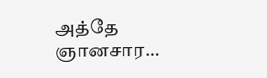அத்தே ஞானசார…